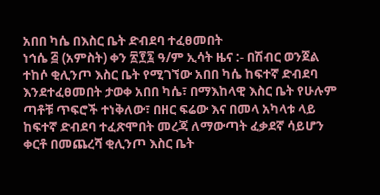አበበ ካሴ በእስር ቤት ድብደባ ተፈፀመበት
ነኅሴ ፭ (አምስት) ቀን ፳፻፯ ዓ/ም ኢሳት ዜና :- በሽብር ወንጀል ተከሶ ቂሊንጦ እስር ቤት የሚገኘው አበበ ካሴ ከፍተኛ ድብደባ እንደተፈፀመበት ታወቀ አበበ ካሴ፣ በማእከላዊ እስር ቤት የሁሉም ጣቶቹ ጥፍሮች ተነቅለው፣ በዘር ፍሬው እና በመላ አካላቱ ላይ ከፍተኛ ድብደባ ተፈጽሞበት መረጃ ለማውጣት ፈቃደኛ ሳይሆን ቀርቶ በመጨረሻ ቂሊንጦ እስር ቤት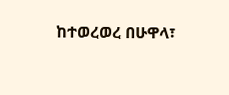ከተወረወረ በሁዋላ፣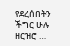የደረሰበትን ችግር ሁሉ ዘርዝሮ …